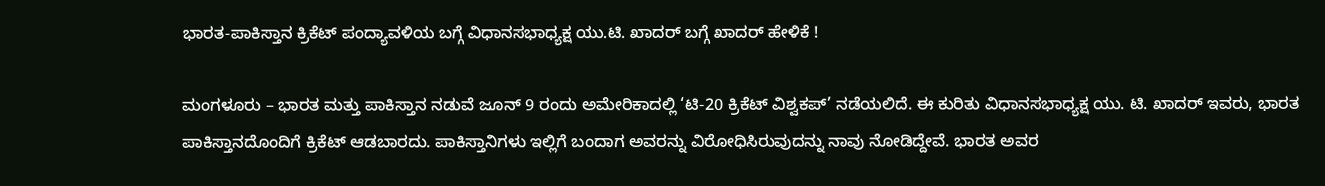ಭಾರತ-ಪಾಕಿಸ್ತಾನ ಕ್ರಿಕೆಟ್ ಪಂದ್ಯಾವಳಿಯ ಬಗ್ಗೆ ವಿಧಾನಸಭಾಧ್ಯಕ್ಷ ಯು.ಟಿ. ಖಾದರ್ ಬಗ್ಗೆ ಖಾದರ್ ಹೇಳಿಕೆ !

ಮಂಗಳೂರು – ಭಾರತ ಮತ್ತು ಪಾಕಿಸ್ತಾನ ನಡುವೆ ಜೂನ್ 9 ರಂದು ಅಮೇರಿಕಾದಲ್ಲಿ ‘ಟಿ-20 ಕ್ರಿಕೆಟ್ ವಿಶ್ವಕಪ್’ ನಡೆಯಲಿದೆ. ಈ ಕುರಿತು ವಿಧಾನಸಭಾಧ್ಯಕ್ಷ ಯು. ಟಿ. ಖಾದರ್ ಇವರು, ಭಾರತ ಪಾಕಿಸ್ತಾನದೊಂದಿಗೆ ಕ್ರಿಕೆಟ್ ಆಡಬಾರದು. ಪಾಕಿಸ್ತಾನಿಗಳು ಇಲ್ಲಿಗೆ ಬಂದಾಗ ಅವರನ್ನು ವಿರೋಧಿಸಿರುವುದನ್ನು ನಾವು ನೋಡಿದ್ದೇವೆ. ಭಾರತ ಅವರ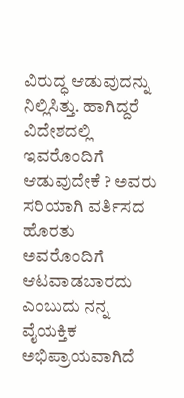ವಿರುದ್ಧ ಆಡುವುದನ್ನು ನಿಲ್ಲಿಸಿತ್ತು. ಹಾಗಿದ್ದರೆ ವಿದೇಶದಲ್ಲಿ ಇವರೊಂದಿಗೆ ಆಡುವುದೇಕೆ ? ಅವರು ಸರಿಯಾಗಿ ವರ್ತಿಸದ ಹೊರತು ಅವರೊಂದಿಗೆ ಆಟವಾಡಬಾರದು ಎಂಬುದು ನನ್ನ ವೈಯಕ್ತಿಕ ಅಭಿಪ್ರಾಯವಾಗಿದೆ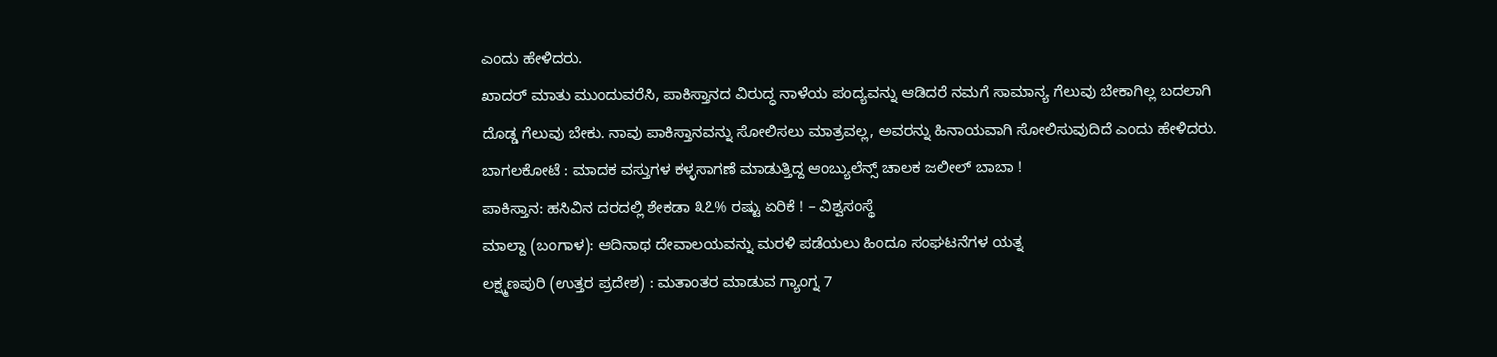ಎಂದು ಹೇಳಿದರು.
ಖಾದರ್ ಮಾತು ಮುಂದುವರೆಸಿ, ಪಾಕಿಸ್ತಾನದ ವಿರುದ್ಧ ನಾಳೆಯ ಪಂದ್ಯವನ್ನು ಆಡಿದರೆ ನಮಗೆ ಸಾಮಾನ್ಯ ಗೆಲುವು ಬೇಕಾಗಿಲ್ಲ ಬದಲಾಗಿ ದೊಡ್ಡ ಗೆಲುವು ಬೇಕು. ನಾವು ಪಾಕಿಸ್ತಾನವನ್ನು ಸೋಲಿಸಲು ಮಾತ್ರವಲ್ಲ, ಅವರನ್ನು ಹಿನಾಯವಾಗಿ ಸೋಲಿಸುವುದಿದೆ ಎಂದು ಹೇಳಿದರು.
ಬಾಗಲಕೋಟೆ : ಮಾದಕ ವಸ್ತುಗಳ ಕಳ್ಳಸಾಗಣೆ ಮಾಡುತ್ತಿದ್ದ ಆಂಬ್ಯುಲೆನ್ಸ್ ಚಾಲಕ ಜಲೀಲ್ ಬಾಬಾ !
ಪಾಕಿಸ್ತಾನ: ಹಸಿವಿನ ದರದಲ್ಲಿ ಶೇಕಡಾ ೩೭% ರಷ್ಟು ಏರಿಕೆ ! – ವಿಶ್ವಸಂಸ್ಥೆ
ಮಾಲ್ದಾ (ಬಂಗಾಳ): ಆದಿನಾಥ ದೇವಾಲಯವನ್ನು ಮರಳಿ ಪಡೆಯಲು ಹಿಂದೂ ಸಂಘಟನೆಗಳ ಯತ್ನ
ಲಕ್ಷ್ಮಣಪುರಿ (ಉತ್ತರ ಪ್ರದೇಶ) : ಮತಾಂತರ ಮಾಡುವ ಗ್ಯಾಂಗ್ನ 7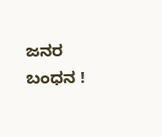ಜನರ ಬಂಧನ !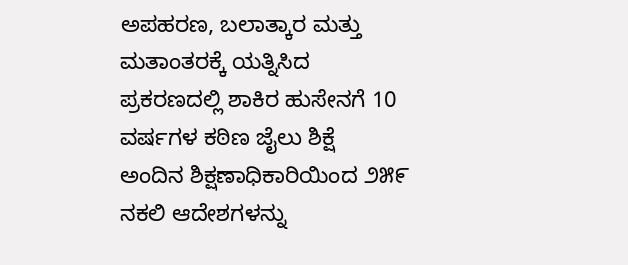ಅಪಹರಣ, ಬಲಾತ್ಕಾರ ಮತ್ತು ಮತಾಂತರಕ್ಕೆ ಯತ್ನಿಸಿದ ಪ್ರಕರಣದಲ್ಲಿ ಶಾಕಿರ ಹುಸೇನಗೆ 10 ವರ್ಷಗಳ ಕಠಿಣ ಜೈಲು ಶಿಕ್ಷೆ
ಅಂದಿನ ಶಿಕ್ಷಣಾಧಿಕಾರಿಯಿಂದ ೨೫೯ ನಕಲಿ ಆದೇಶಗಳನ್ನು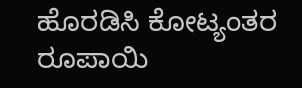ಹೊರಡಿಸಿ ಕೋಟ್ಯಂತರ ರೂಪಾಯಿ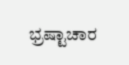ಭ್ರಷ್ಟಾಚಾರ